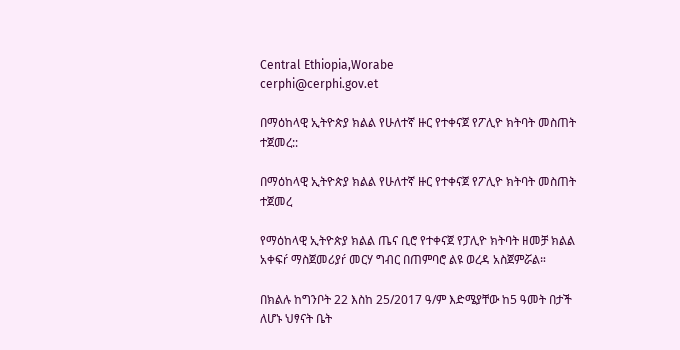Central Ethiopia,Worabe
cerphi@cerphi.gov.et

በማዕከላዊ ኢትዮጵያ ክልል የሁለተኛ ዙር የተቀናጀ የፖሊዮ ክትባት መስጠት ተጀመረ::

በማዕከላዊ ኢትዮጵያ ክልል የሁለተኛ ዙር የተቀናጀ የፖሊዮ ክትባት መስጠት ተጀመረ

የማዕከላዊ ኢትዮጵያ ክልል ጤና ቢሮ የተቀናጀ የፓሊዮ ክትባት ዘመቻ ክልል አቀፍŕ ማስጀመሪያŕ መርሃ ግብር በጠምባሮ ልዩ ወረዳ አስጀምሯል።

በክልሉ ከግንቦት 22 እስከ 25/2017 ዓ/ም እድሜያቸው ከ5 ዓመት በታች ለሆኑ ህፃናት ቤት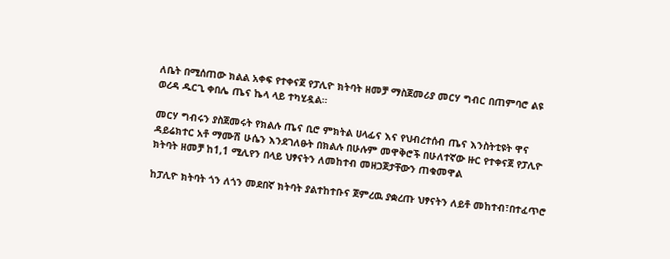ለቤት በሚሰጠው ክልል አቀፍ የተቀናጀ የፓሊዮ ክትባት ዘመቻ ማስጀመሪያ መርሃ ግብር በጠምባሮ ልዩ ወረዳ ዱርጊ ቀበሌ ጤና ኬላ ላይ ተካሂዷል።

መርሃ ግብሩን ያስጀመሩት የክልሉ ጤና ቢሮ ምክትል ሀላፊና እና የህብረተሰብ ጤና እንስትቲዩት ዋና ዳይሬክተር አቶ ማሙሽ ሁሴን እንደገለፁት በክልሉ በሁሉም መዋቅሮች በሁለተኛው ዙር የተቀናጀ የፓሊዮ ክትባት ዘመቻ ከ1,1 ሚሊየን በላይ ህፃናትን ለመከተብ መዘጋጀታቸውን ጠቁመዋል

ከፓሊዮ ክትባት ጎን ለጎን መደበኛ ክትባት ያልተከተቡና ጀምረዉ ያቋረጡ ህፃናትን ለይቶ መከተብ፣በተፈጥሮ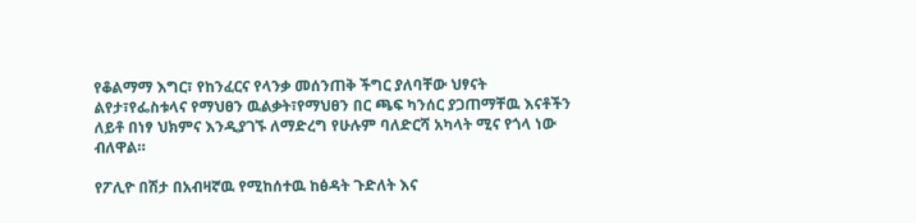የቆልማማ እግር፣ የከንፈርና የላንቃ መሰንጠቅ ችግር ያለባቸው ህፃናት ልየታ፣የፌስቱላና የማህፀን ዉልቃት፣የማህፀን በር ጫፍ ካንሰር ያጋጠማቸዉ እናቶችን ለይቶ በነፃ ህክምና እንዲያገኙ ለማድረግ የሁሉም ባለድርሻ አካላት ሚና የጎላ ነው ብለዋል።

የፖሊዮ በሽታ በአብዛኛዉ የሚከሰተዉ ከፅዳት ጉድለት እና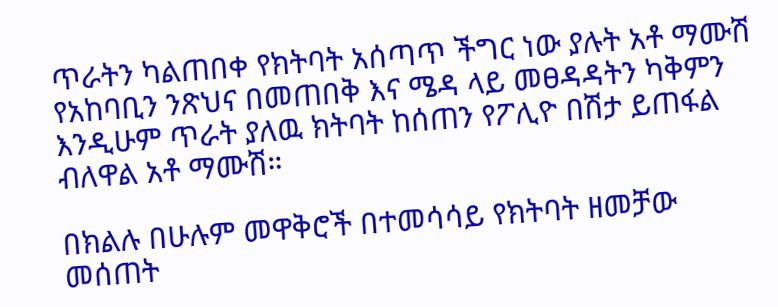ጥራትን ካልጠበቀ የክትባት አሰጣጥ ችግር ነው ያሉት አቶ ማሙሽ የአከባቢን ንጽህና በመጠበቅ እና ሜዳ ላይ መፀዳዳትን ካቅምን እንዲሁም ጥራት ያለዉ ክትባት ከሰጠን የፖሊዮ በሽታ ይጠፋል ብለዋል አቶ ማሙሽ።

በክልሉ በሁሉም መዋቅሮች በተመሳሳይ የክትባት ዘመቻው መሰጠት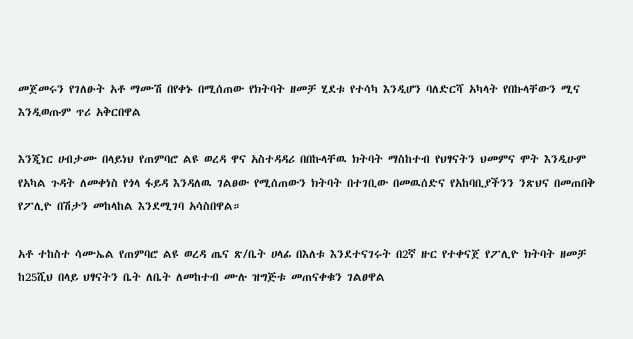መጀመሩን የገለፁት አቶ ማሙሽ በየቀኑ በሚሰጠው የክትባት ዘመቻ ሂደቱ የተሳካ እንዲሆን ባለድርሻ አካላት የበኩላቸውን ሚና እንዲወጡም ጥሪ አቅርበዋል

እንጂነር ሀብታሙ በላይነህ የጠምባሮ ልዩ ወረዳ ዋና አስተዳዳሪ በበኩላቸዉ ክትባት ማስከተብ የህፃናትን ህመምና ሞት እንዲሁም የአካል ጉዳት ለመቀነስ የጎላ ፋይዳ እንዳለዉ ገልፀው የሚሰጠውን ክትባት በተገቢው በመዉሰድና የአከባቢያችንን ንጽህና በመጠበቅ የፖሊዮ በሽታን መከላከል እንደሚገባ አሳስበዋል።

አቶ ተከስተ ሳሙኤል የጠምባሮ ልዩ ወረዳ ጤና ጽ/ቤት ሀላፊ በእለቱ እንደተናገሩት በ2ኛ ዙር የተቀናጀ የፖሊዮ ክትባት ዘመቻ ከ25ሺህ በላይ ህፃናትን ቤት ለቤት ለመከተብ ሙሉ ዝግጅቱ መጠናቀቁን ገልፀዋል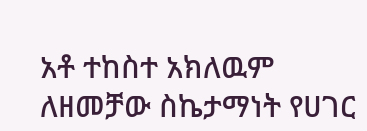አቶ ተከስተ አክለዉም ለዘመቻው ስኬታማነት የሀገር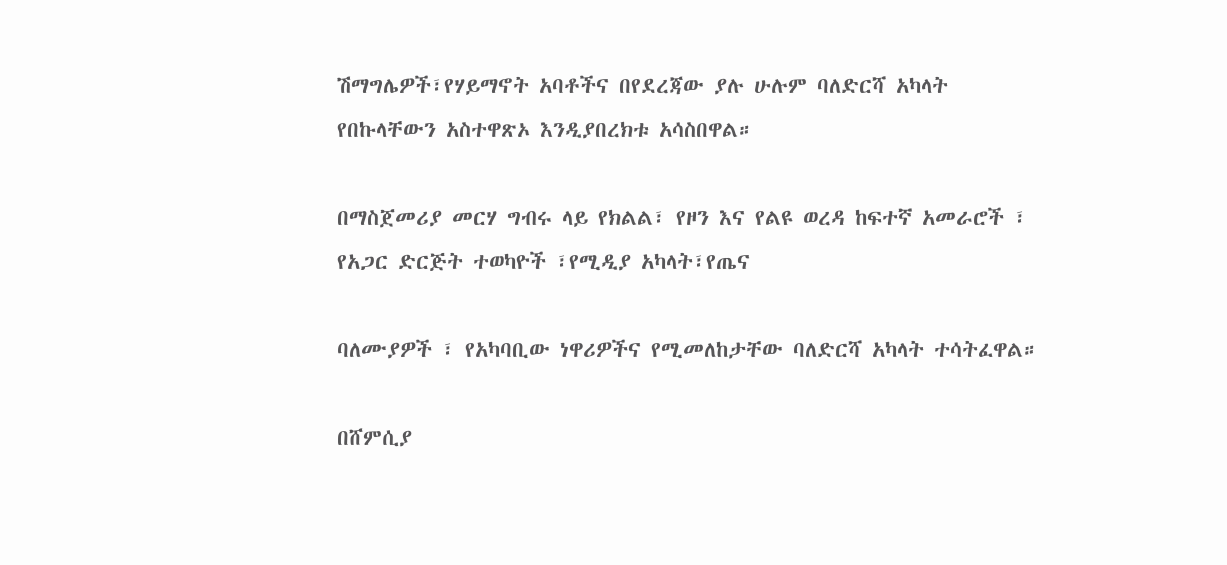ሽማግሌዎች፣የሃይማኖት አባቶችና በየደረጃው ያሉ ሁሉም ባለድርሻ አካላት የበኩላቸውን አስተዋጽኦ እንዲያበረክቱ አሳስበዋል።

በማስጀመሪያ መርሃ ግብሩ ላይ የክልል፣ የዞን እና የልዩ ወረዳ ከፍተኛ አመራሮች ፣ የአጋር ድርጅት ተወካዮች ፣የሚዲያ አካላት፣የጤና

ባለሙያዎች ፣ የአካባቢው ነዋሪዎችና የሚመለከታቸው ባለድርሻ አካላት ተሳትፈዋል።

በሸምሲያ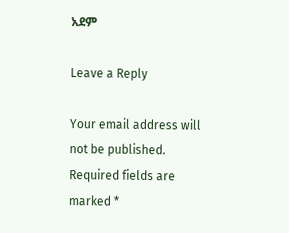አደም

Leave a Reply

Your email address will not be published. Required fields are marked *